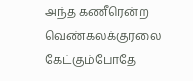அந்த கணீரென்ற வெண்கலக்குரலை கேட்கும்போதே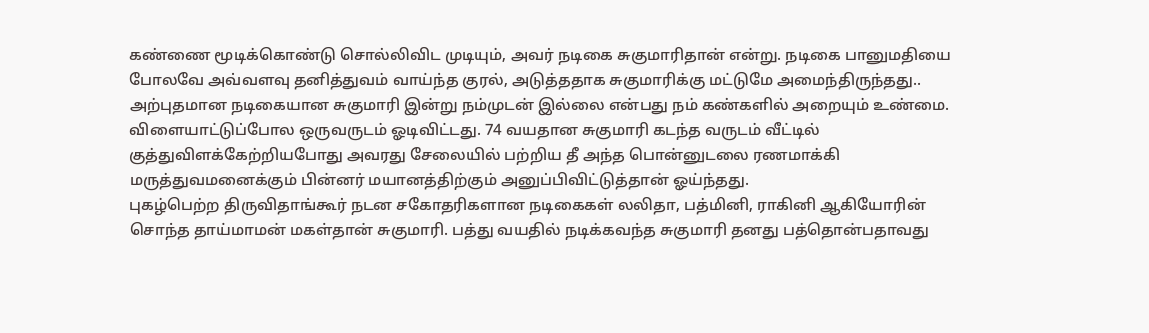கண்ணை மூடிக்கொண்டு சொல்லிவிட முடியும், அவர் நடிகை சுகுமாரிதான் என்று. நடிகை பானுமதியை போலவே அவ்வளவு தனித்துவம் வாய்ந்த குரல், அடுத்ததாக சுகுமாரிக்கு மட்டுமே அமைந்திருந்தது..
அற்புதமான நடிகையான சுகுமாரி இன்று நம்முடன் இல்லை என்பது நம் கண்களில் அறையும் உண்மை.
விளையாட்டுப்போல ஒருவருடம் ஓடிவிட்டது. 74 வயதான சுகுமாரி கடந்த வருடம் வீட்டில் குத்துவிளக்கேற்றியபோது அவரது சேலையில் பற்றிய தீ அந்த பொன்னுடலை ரணமாக்கி மருத்துவமனைக்கும் பின்னர் மயானத்திற்கும் அனுப்பிவிட்டுத்தான் ஓய்ந்தது.
புகழ்பெற்ற திருவிதாங்கூர் நடன சகோதரிகளான நடிகைகள் லலிதா, பத்மினி, ராகினி ஆகியோரின் சொந்த தாய்மாமன் மகள்தான் சுகுமாரி. பத்து வயதில் நடிக்கவந்த சுகுமாரி தனது பத்தொன்பதாவது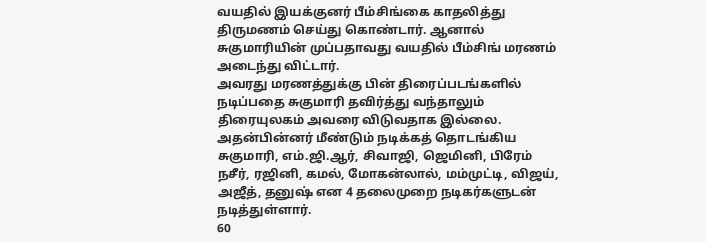வயதில் இயக்குனர் பீம்சிங்கை காதலித்து திருமணம் செய்து கொண்டார். ஆனால் சுகுமாரியின் முப்பதாவது வயதில் பீம்சிங் மரணம் அடைந்து விட்டார்.
அவரது மரணத்துக்கு பின் திரைப்படங்களில் நடிப்பதை சுகுமாரி தவிர்த்து வந்தாலும் திரையுலகம் அவரை விடுவதாக இல்லை. அதன்பின்னர் மீண்டும் நடிக்கத் தொடங்கிய சுகுமாரி, எம்.ஜி.ஆர், சிவாஜி, ஜெமினி, பிரேம் நசீர், ரஜினி, கமல், மோகன்லால், மம்முட்டி, விஜய், அஜீத், தனுஷ் என 4 தலைமுறை நடிகர்களுடன் நடித்துள்ளார்.
60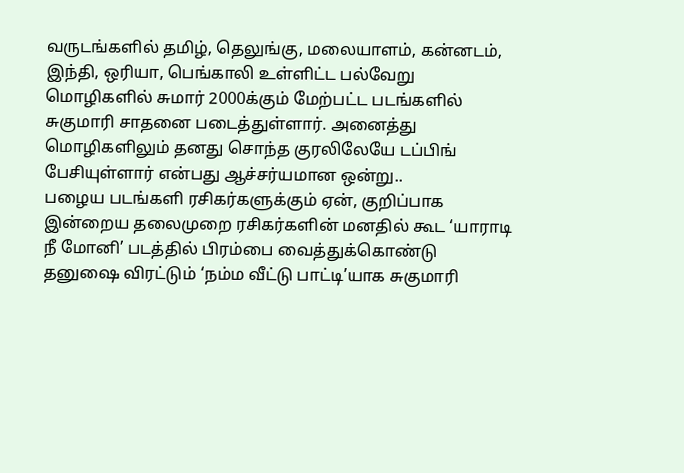வருடங்களில் தமிழ், தெலுங்கு, மலையாளம், கன்னடம், இந்தி, ஒரியா, பெங்காலி உள்ளிட்ட பல்வேறு மொழிகளில் சுமார் 2000க்கும் மேற்பட்ட படங்களில் சுகுமாரி சாதனை படைத்துள்ளார். அனைத்து மொழிகளிலும் தனது சொந்த குரலிலேயே டப்பிங் பேசியுள்ளார் என்பது ஆச்சர்யமான ஒன்று..
பழைய படங்களி ரசிகர்களுக்கும் ஏன், குறிப்பாக இன்றைய தலைமுறை ரசிகர்களின் மனதில் கூட ‘யாராடி நீ மோனி’ படத்தில் பிரம்பை வைத்துக்கொண்டு தனுஷை விரட்டும் ‘நம்ம வீட்டு பாட்டி’யாக சுகுமாரி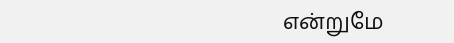என்றுமே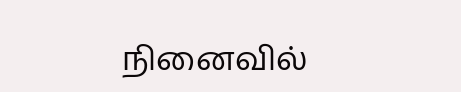நினைவில்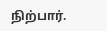நிற்பார்.